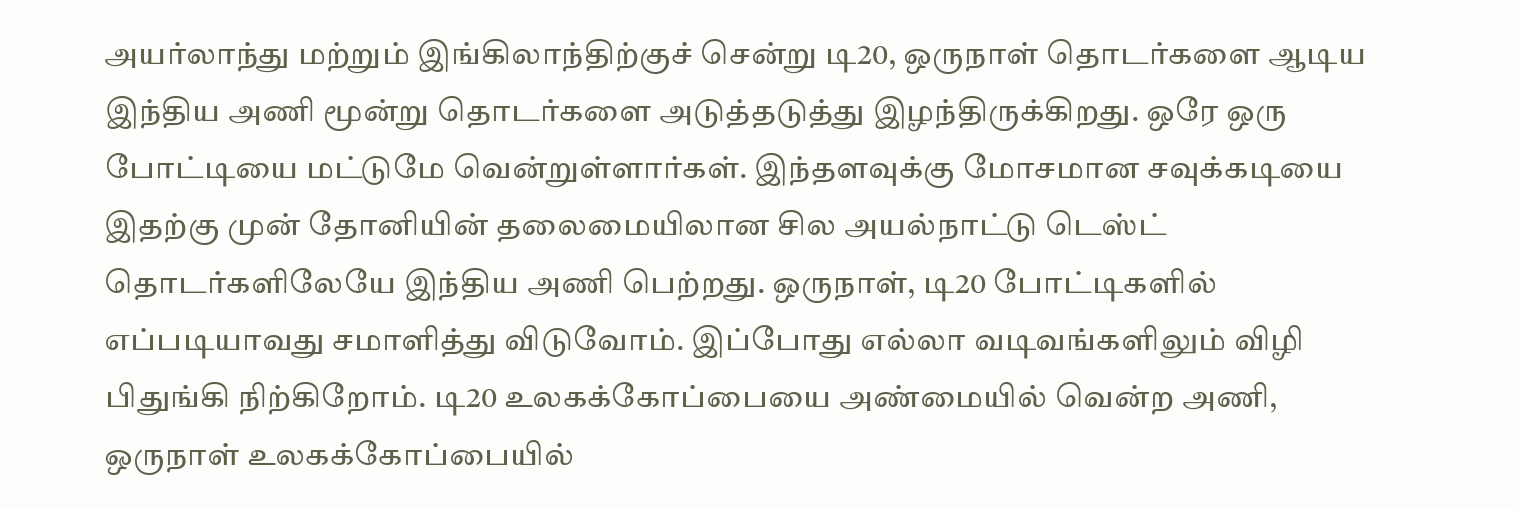அயர்லாந்து மற்றும் இங்கிலாந்திற்குச் சென்று டி20, ஒருநாள் தொடர்களை ஆடிய இந்திய அணி மூன்று தொடர்களை அடுத்தடுத்து இழந்திருக்கிறது. ஒரே ஒரு போட்டியை மட்டுமே வென்றுள்ளார்கள். இந்தளவுக்கு மோசமான சவுக்கடியை இதற்கு முன் தோனியின் தலைமையிலான சில அயல்நாட்டு டெஸ்ட் தொடர்களிலேயே இந்திய அணி பெற்றது. ஒருநாள், டி20 போட்டிகளில் எப்படியாவது சமாளித்து விடுவோம். இப்போது எல்லா வடிவங்களிலும் விழி பிதுங்கி நிற்கிறோம். டி20 உலகக்கோப்பையை அண்மையில் வென்ற அணி, ஒருநாள் உலகக்கோப்பையில்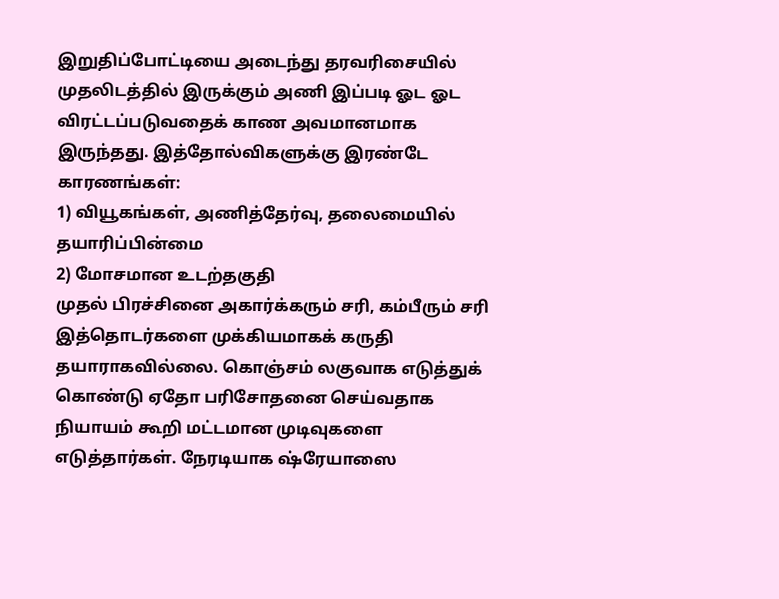இறுதிப்போட்டியை அடைந்து தரவரிசையில் முதலிடத்தில் இருக்கும் அணி இப்படி ஓட ஓட விரட்டப்படுவதைக் காண அவமானமாக இருந்தது. இத்தோல்விகளுக்கு இரண்டே காரணங்கள்:
1) வியூகங்கள், அணித்தேர்வு, தலைமையில் தயாரிப்பின்மை
2) மோசமான உடற்தகுதி
முதல் பிரச்சினை அகார்க்கரும் சரி, கம்பீரும் சரி இத்தொடர்களை முக்கியமாகக் கருதி தயாராகவில்லை. கொஞ்சம் லகுவாக எடுத்துக் கொண்டு ஏதோ பரிசோதனை செய்வதாக நியாயம் கூறி மட்டமான முடிவுகளை எடுத்தார்கள். நேரடியாக ஷ்ரேயாஸை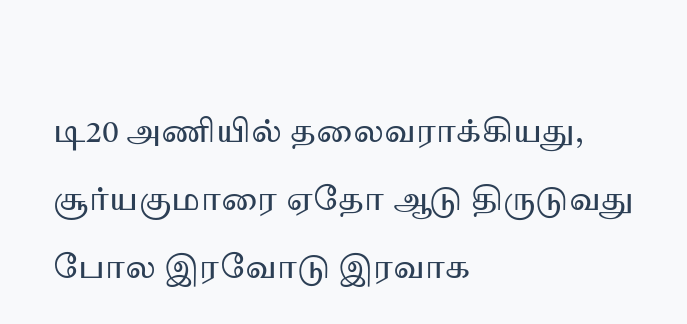டி20 அணியில் தலைவராக்கியது, சூர்யகுமாரை ஏதோ ஆடு திருடுவது போல இரவோடு இரவாக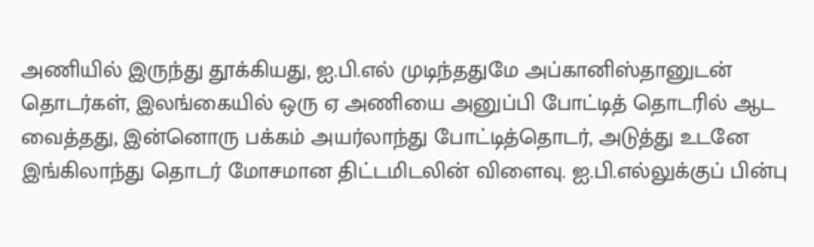அணியில் இருந்து தூக்கியது, ஐ.பி.எல் முடிந்ததுமே அப்கானிஸ்தானுடன் தொடர்கள், இலங்கையில் ஒரு ஏ அணியை அனுப்பி போட்டித் தொடரில் ஆட வைத்தது, இன்னொரு பக்கம் அயர்லாந்து போட்டித்தொடர், அடுத்து உடனே இங்கிலாந்து தொடர் மோசமான திட்டமிடலின் விளைவு. ஐ.பி.எல்லுக்குப் பின்பு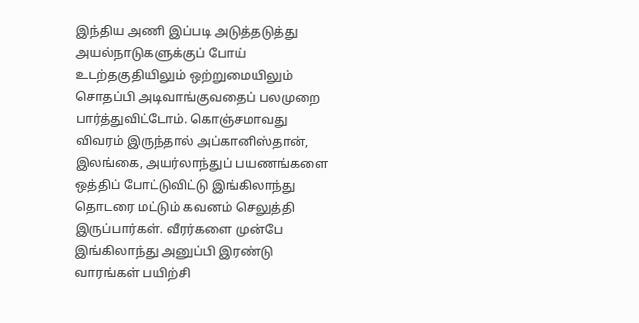இந்திய அணி இப்படி அடுத்தடுத்து அயல்நாடுகளுக்குப் போய் உடற்தகுதியிலும் ஒற்றுமையிலும் சொதப்பி அடிவாங்குவதைப் பலமுறை பார்த்துவிட்டோம். கொஞ்சமாவது விவரம் இருந்தால் அப்கானிஸ்தான், இலங்கை, அயர்லாந்துப் பயணங்களை ஒத்திப் போட்டுவிட்டு இங்கிலாந்து தொடரை மட்டும் கவனம் செலுத்தி இருப்பார்கள். வீரர்களை முன்பே இங்கிலாந்து அனுப்பி இரண்டு வாரங்கள் பயிற்சி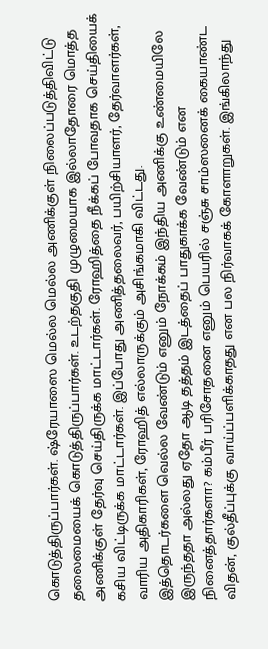கொடுத்திருப்பார்கள். ஷ்ரேயாஸை மெல்ல மெல்ல அணிக்குள் நிலைப்படுத்திவிட்டு தலைமையைக் கொடுத்திருப்பார்கள். உடற்தகுதி முழுமையாக இல்லாதோரை மொத்த அணிக்குள் தேர்வு செய்திருக்க மாட்டார்கள். ரோஹித்தை நீக்கப் போவதாக செய்தியைக் கசிய விட்டிருக்க மாட்டார்கள். இப்போது அணித்தலைவர், பயிற்சியாளர், தேர்வாளர்கள், வாரிய அதிகாரிகள், ரோஹித் எல்லாருக்கும் அசிங்கமாகி விட்டது.
இத்தொடர்களை வெல்ல வேண்டும் எனும் நோக்கம் இந்திய அணிக்கு உண்மையிலே இருந்ததா அல்லது ஏதோ ஆடி தத்தம் இடத்தைப் பாதுகாக்க வேண்டும் என நினைத்தார்களா? கம்பீர் பரிசோதனை எனும் பெயரில் சஞ்சு சாம்ஸனைக் கையாண்ட விதன், குல்தீப்புக்கு வாய்ப்பளிக்காதது என பல நிர்வாகக் கோளாறுகள். இங்கிலாந்து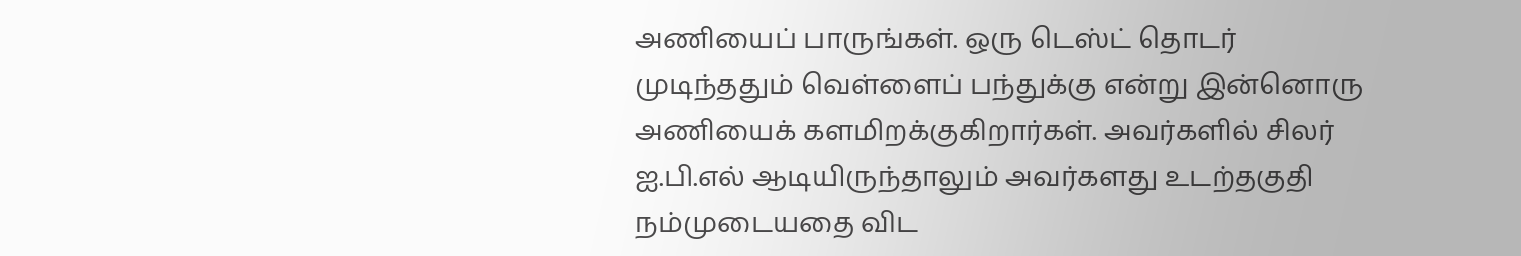அணியைப் பாருங்கள். ஒரு டெஸ்ட் தொடர் முடிந்ததும் வெள்ளைப் பந்துக்கு என்று இன்னொரு அணியைக் களமிறக்குகிறார்கள். அவர்களில் சிலர் ஐ.பி.எல் ஆடியிருந்தாலும் அவர்களது உடற்தகுதி நம்முடையதை விட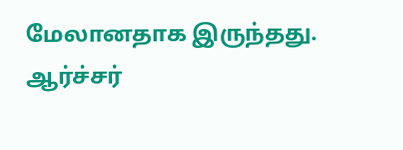மேலானதாக இருந்தது. ஆர்ச்சர்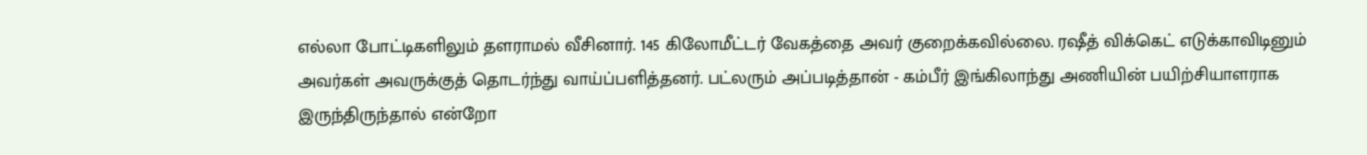எல்லா போட்டிகளிலும் தளராமல் வீசினார். 145 கிலோமீட்டர் வேகத்தை அவர் குறைக்கவில்லை. ரஷீத் விக்கெட் எடுக்காவிடினும் அவர்கள் அவருக்குத் தொடர்ந்து வாய்ப்பளித்தனர். பட்லரும் அப்படித்தான் - கம்பீர் இங்கிலாந்து அணியின் பயிற்சியாளராக இருந்திருந்தால் என்றோ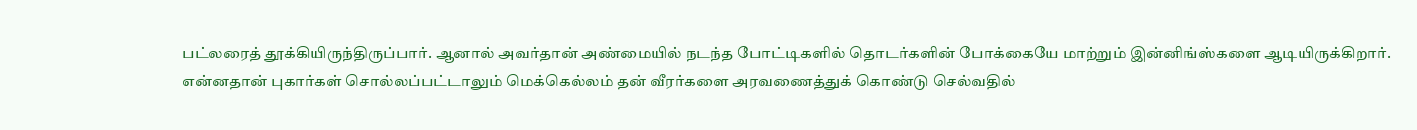பட்லரைத் தூக்கியிருந்திருப்பார். ஆனால் அவர்தான் அண்மையில் நடந்த போட்டிகளில் தொடர்களின் போக்கையே மாற்றும் இன்னிங்ஸ்களை ஆடியிருக்கிறார். என்னதான் புகார்கள் சொல்லப்பட்டாலும் மெக்கெல்லம் தன் வீரர்களை அரவணைத்துக் கொண்டு செல்வதில்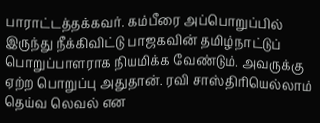பாராட்டத்தக்கவர். கம்பீரை அப்பொறுப்பில் இருந்து நீக்கிவிட்டு பாஜகவின் தமிழ்நாட்டுப் பொறுப்பாளராக நியமிக்க வேண்டும். அவருக்கு ஏற்ற பொறுப்பு அதுதான். ரவி சாஸ்திரியெல்லாம் தெய்வ லெவல் என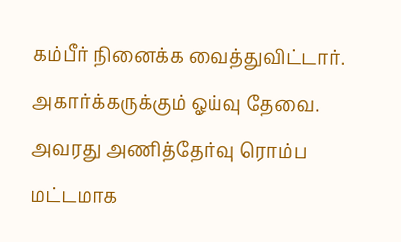கம்பீர் நினைக்க வைத்துவிட்டார். அகார்க்கருக்கும் ஓய்வு தேவை. அவரது அணித்தேர்வு ரொம்ப மட்டமாக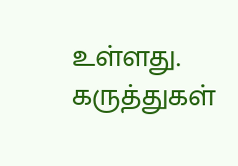உள்ளது.
கருத்துகள்